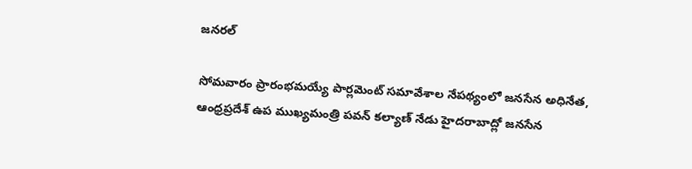జనరల్

సోమవారం ప్రారంభమయ్యే పార్లమెంట్ సమావేశాల నేపథ్యంలో జనసేన అధినేత, ఆంధ్రప్రదేశ్ ఉప ముఖ్యమంత్రి పవన్ కల్యాణ్ నేడు హైదరాబాద్లో జనసేన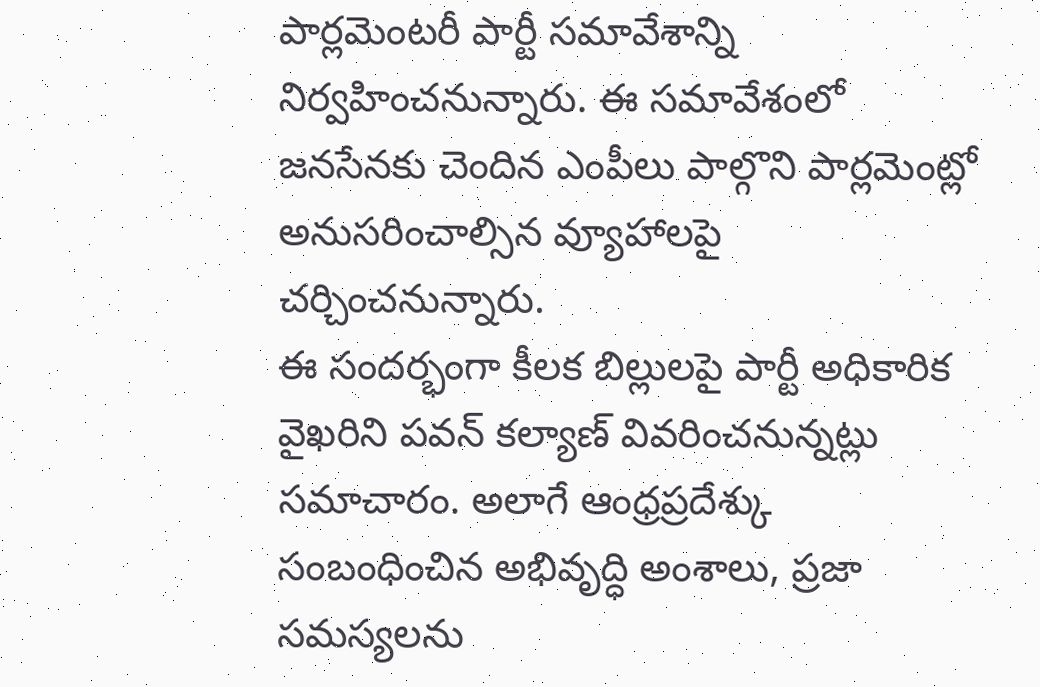పార్లమెంటరీ పార్టీ సమావేశాన్ని నిర్వహించనున్నారు. ఈ సమావేశంలో జనసేనకు చెందిన ఎంపీలు పాల్గొని పార్లమెంట్లో అనుసరించాల్సిన వ్యూహాలపై చర్చించనున్నారు.
ఈ సందర్భంగా కీలక బిల్లులపై పార్టీ అధికారిక వైఖరిని పవన్ కల్యాణ్ వివరించనున్నట్లు సమాచారం. అలాగే ఆంధ్రప్రదేశ్కు సంబంధించిన అభివృద్ధి అంశాలు, ప్రజా సమస్యలను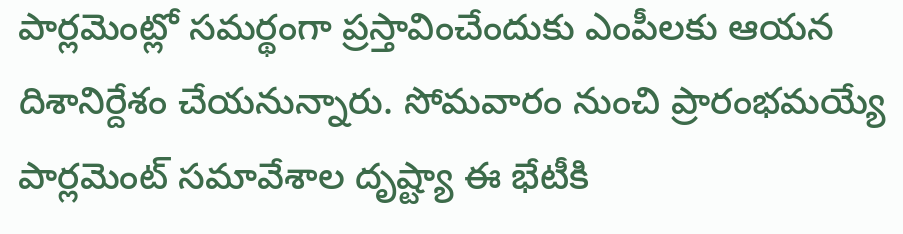పార్లమెంట్లో సమర్థంగా ప్రస్తావించేందుకు ఎంపీలకు ఆయన దిశానిర్దేశం చేయనున్నారు. సోమవారం నుంచి ప్రారంభమయ్యే పార్లమెంట్ సమావేశాల దృష్ట్యా ఈ భేటీకి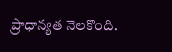ప్రాధాన్యత నెలకొంది.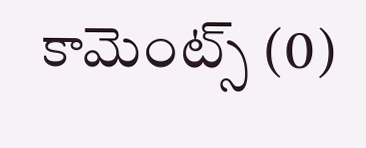కామెంట్స్ (0)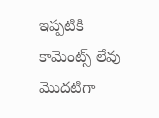ఇప్పటికి కామెంట్స్ లేవు
మొదటిగా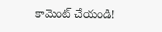కామెంట్ చేయండి!